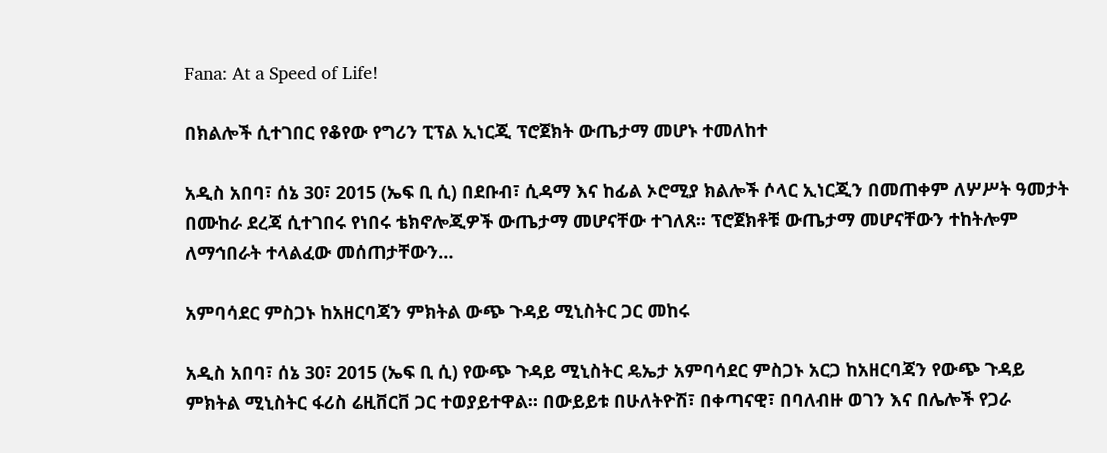Fana: At a Speed of Life!

በክልሎች ሲተገበር የቆየው የግሪን ፒፕል ኢነርጂ ፕሮጀክት ውጤታማ መሆኑ ተመለከተ

አዲስ አበባ፣ ሰኔ 30፣ 2015 (ኤፍ ቢ ሲ) በደቡብ፣ ሲዳማ እና ከፊል ኦሮሚያ ክልሎች ሶላር ኢነርጂን በመጠቀም ለሦሥት ዓመታት በሙከራ ደረጃ ሲተገበሩ የነበሩ ቴክኖሎጂዎች ውጤታማ መሆናቸው ተገለጸ፡፡ ፕሮጀክቶቹ ውጤታማ መሆናቸውን ተከትሎም ለማኅበራት ተላልፈው መሰጠታቸውን…

አምባሳደር ምስጋኑ ከአዘርባጃን ምክትል ውጭ ጉዳይ ሚኒስትር ጋር መከሩ

አዲስ አበባ፣ ሰኔ 30፣ 2015 (ኤፍ ቢ ሲ) የውጭ ጉዳይ ሚኒስትር ዴኤታ አምባሳደር ምስጋኑ አርጋ ከአዘርባጃን የውጭ ጉዳይ ምክትል ሚኒስትር ፋሪስ ሬዚቨርቨ ጋር ተወያይተዋል። በውይይቱ በሁለትዮሽ፣ በቀጣናዊ፣ በባለብዙ ወገን እና በሌሎች የጋራ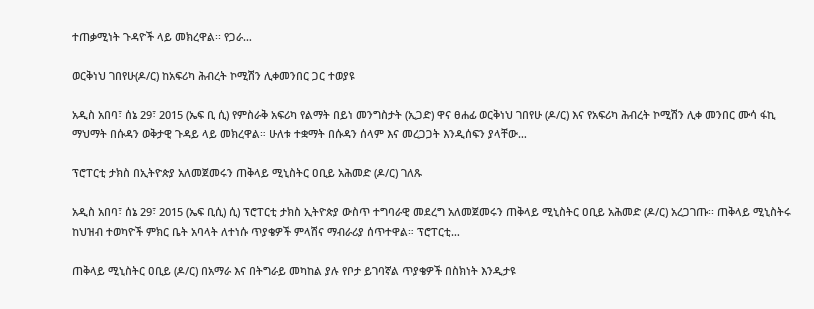ተጠቃሚነት ጉዳዮች ላይ መክረዋል፡፡ የጋራ…

ወርቅነህ ገበየሁ(ዶ/ር) ከአፍሪካ ሕብረት ኮሚሽን ሊቀመንበር ጋር ተወያዩ

አዲስ አበባ፣ ሰኔ 29፣ 2015 (ኤፍ ቢ ሲ) የምስራቅ አፍሪካ የልማት በይነ መንግስታት (ኢጋድ) ዋና ፀሐፊ ወርቅነህ ገበየሁ (ዶ/ር) እና የአፍሪካ ሕብረት ኮሚሽን ሊቀ መንበር ሙሳ ፋኪ ማህማት በሱዳን ወቅታዊ ጉዳይ ላይ መክረዋል። ሁለቱ ተቋማት በሱዳን ሰላም እና መረጋጋት እንዲሰፍን ያላቸው…

ፕሮፐርቲ ታክስ በኢትዮጵያ አለመጀመሩን ጠቅላይ ሚኒስትር ዐቢይ አሕመድ (ዶ/ር) ገለጹ

አዲስ አበባ፣ ሰኔ 29፣ 2015 (ኤፍ ቢሲ) ሲ) ፕሮፐርቲ ታክስ ኢትዮጵያ ውስጥ ተግባራዊ መደረግ አለመጀመሩን ጠቅላይ ሚኒስትር ዐቢይ አሕመድ (ዶ/ር) አረጋገጡ፡፡ ጠቅላይ ሚኒስትሩ ከህዝብ ተወካዮች ምክር ቤት አባላት ለተነሱ ጥያቄዎች ምላሽና ማብራሪያ ሰጥተዋል። ፕሮፐርቲ…

ጠቅላይ ሚኒስትር ዐቢይ (ዶ/ር) በአማራ እና በትግራይ መካከል ያሉ የቦታ ይገባኛል ጥያቄዎች በስክነት እንዲታዩ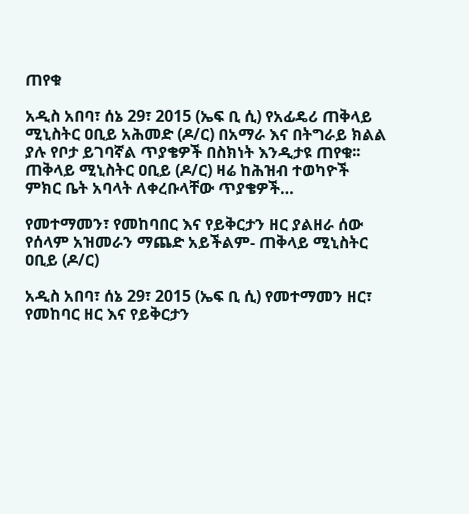ጠየቁ

አዲስ አበባ፣ ሰኔ 29፣ 2015 (ኤፍ ቢ ሲ) የአፊዴሪ ጠቅላይ ሚኒስትር ዐቢይ አሕመድ (ዶ/ር) በአማራ እና በትግራይ ክልል ያሉ የቦታ ይገባኛል ጥያቄዎች በስክነት እንዲታዩ ጠየቁ፡፡ ጠቅላይ ሚኒስትር ዐቢይ (ዶ/ር) ዛሬ ከሕዝብ ተወካዮች ምክር ቤት አባላት ለቀረቡላቸው ጥያቄዎች…

የመተማመን፣ የመከባበር እና የይቅርታን ዘር ያልዘራ ሰው የሰላም አዝመራን ማጨድ አይችልም- ጠቅላይ ሚኒስትር ዐቢይ (ዶ/ር)

አዲስ አበባ፣ ሰኔ 29፣ 2015 (ኤፍ ቢ ሲ) የመተማመን ዘር፣ የመከባር ዘር እና የይቅርታን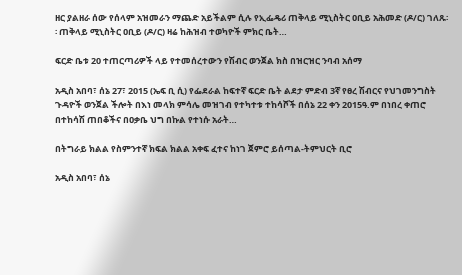ዘር ያልዘራ ሰው የሰላም አዝመራን ማጨድ አይችልም ሲሉ የኢፌዴሪ ጠቅላይ ሚኒስትር ዐቢይ አሕመድ (ዶ/ር) ገለጹ፡፡ ጠቅላይ ሚኒስትር ዐቢይ (ዶ/ር) ዛሬ ከሕዝብ ተወካዮች ምክር ቤት…

ፍርድ ቤቱ 20 ተጠርጣሪዎች ላይ የተመሰረተውን የሽብር ወንጀል ክስ በዝርዝር ንባብ አሰማ

አዲስ አበባ፣ ሰኔ 27፣ 2015 (ኤፍ ቢ ሲ) የፌደራል ከፍተኛ ፍርድ ቤት ልደታ ምድብ 3ኛ የፀረ ሽብርና የህገመንግስት ጉዳዮች ወንጀል ችሎት በእነ መላክ ምሳሌ መዝገብ የተካተቱ ተከሳሾች በሰኔ 22 ቀን 2015ዓ.ም በነበረ ቀጠሮ በተከሳሽ ጠበቆችና በዐቃቤ ህግ በኩል የተነሱ አራት…

በትግራይ ክልል የስምንተኛ ክፍል ክልል አቀፍ ፈተና ከነገ ጀምሮ ይሰጣል-ትምህርት ቢሮ

አዲስ አበባ፣ ሰኔ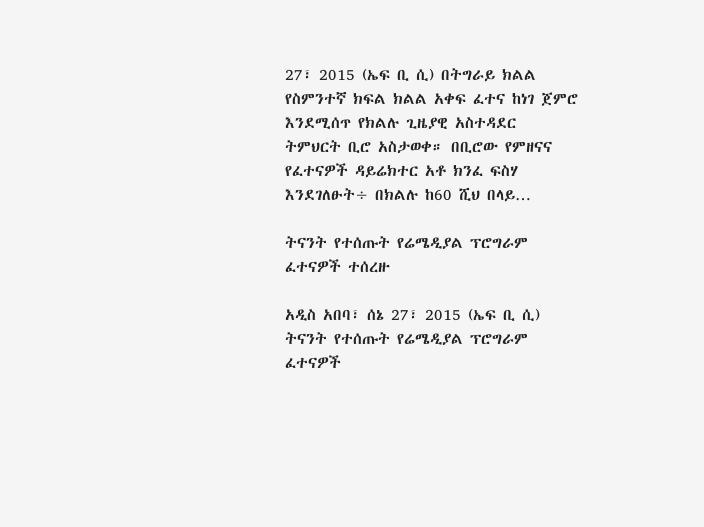27፣ 2015 (ኤፍ ቢ ሲ) በትግራይ ክልል የስምንተኛ ክፍል ክልል አቀፍ ፈተና ከነገ ጀምሮ እንደሚሰጥ የክልሉ ጊዜያዊ አስተዳደር ትምህርት ቢሮ አስታወቀ። በቢሮው የምዘናና የፈተናዎች ዳይሬክተር አቶ ክንፈ ፍስሃ እንደገለፁት÷ በክልሉ ከ60 ሺህ በላይ…

ትናንት የተሰጡት የሬሜዲያል ፕሮግራም ፈተናዎች ተሰረዙ

አዲስ አበባ፣ ሰኔ 27፣ 2015 (ኤፍ ቢ ሲ) ትናንት የተሰጡት የሬሜዲያል ፕሮግራም ፈተናዎች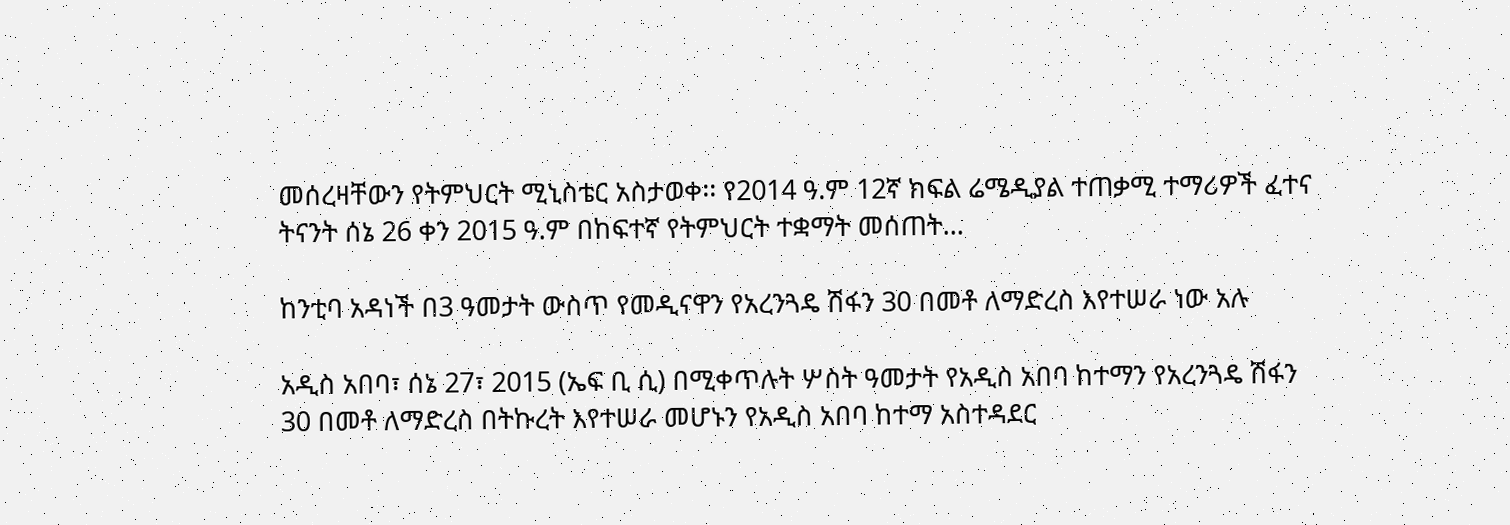መሰረዛቸውን የትምህርት ሚኒስቴር አስታወቀ፡፡ የ2014 ዓ.ም 12ኛ ክፍል ሬሜዲያል ተጠቃሚ ተማሪዎች ፈተና ትናንት ሰኔ 26 ቀን 2015 ዓ.ም በከፍተኛ የትምህርት ተቋማት መሰጠት…

ከንቲባ አዳነች በ3 ዓመታት ውስጥ የመዲናዋን የአረንጓዴ ሽፋን 30 በመቶ ለማድረስ እየተሠራ ነው አሉ

አዲስ አበባ፣ ሰኔ 27፣ 2015 (ኤፍ ቢ ሲ) በሚቀጥሉት ሦስት ዓመታት የአዲስ አበባ ከተማን የአረንጓዴ ሽፋን 30 በመቶ ለማድረስ በትኩረት እየተሠራ መሆኑን የአዲስ አበባ ከተማ አስተዳደር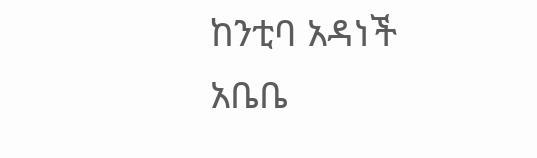ከንቲባ አዳነች አቤቤ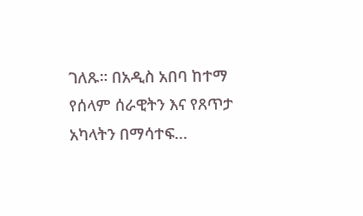ገለጹ፡፡ በአዲስ አበባ ከተማ የሰላም ሰራዊትን እና የጸጥታ አካላትን በማሳተፍ…